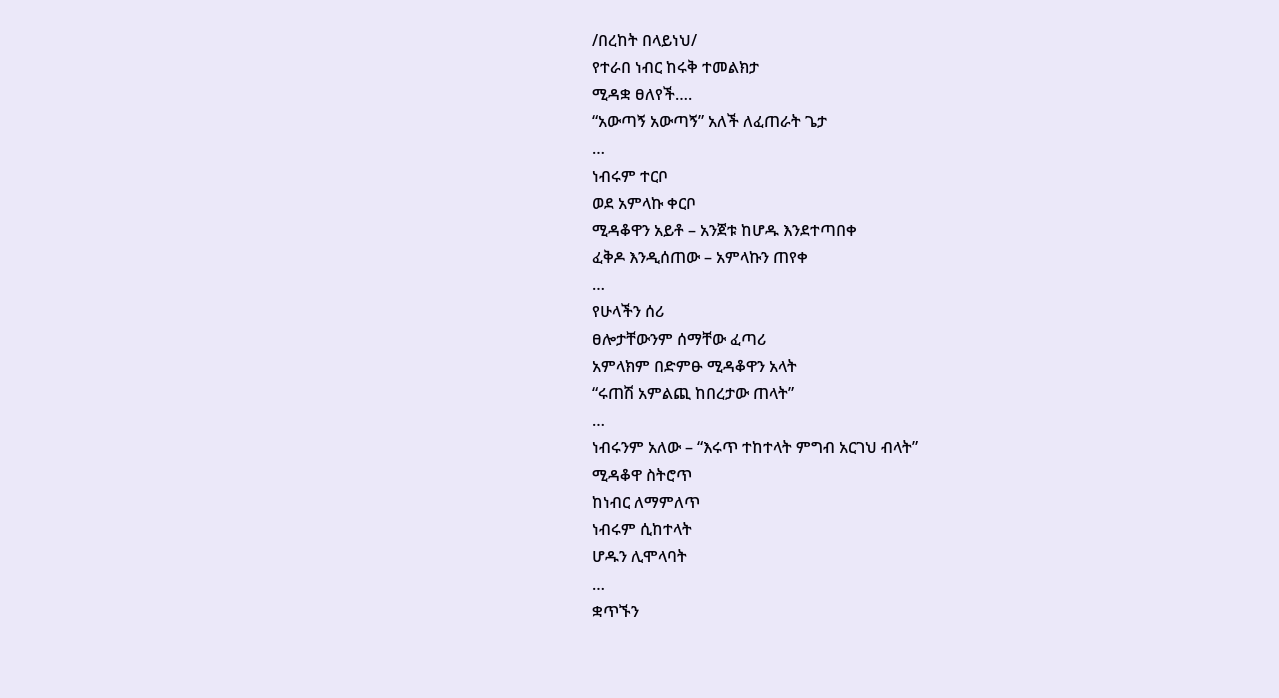/በረከት በላይነህ/
የተራበ ነብር ከሩቅ ተመልክታ
ሚዳቋ ፀለየች….
“አውጣኝ አውጣኝ” አለች ለፈጠራት ጌታ
…
ነብሩም ተርቦ
ወደ አምላኩ ቀርቦ
ሚዳቆዋን አይቶ – አንጀቱ ከሆዱ እንደተጣበቀ
ፈቅዶ እንዲሰጠው – አምላኩን ጠየቀ
…
የሁላችን ሰሪ
ፀሎታቸውንም ሰማቸው ፈጣሪ
አምላክም በድምፁ ሚዳቆዋን አላት
“ሩጠሽ አምልጪ ከበረታው ጠላት”
…
ነብሩንም አለው – “እሩጥ ተከተላት ምግብ አርገህ ብላት”
ሚዳቆዋ ስትሮጥ
ከነብር ለማምለጥ
ነብሩም ሲከተላት
ሆዱን ሊሞላባት
…
ቋጥኙን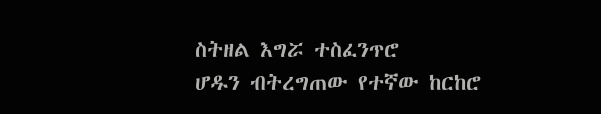ስትዘል እግሯ ተስፈንጥሮ
ሆዱን ብትረግጠው የተኛው ከርከሮ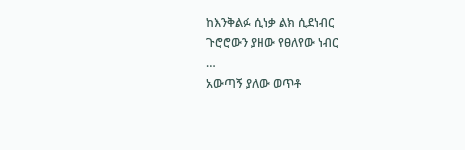ከእንቅልፉ ሲነቃ ልክ ሲደነብር
ጉሮሮውን ያዘው የፀለየው ነብር
…
አውጣኝ ያለው ወጥቶ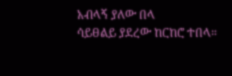አብላኝ ያለው በላ
ሳይፀልይ ያደረው ከርከሮ ተበላ።